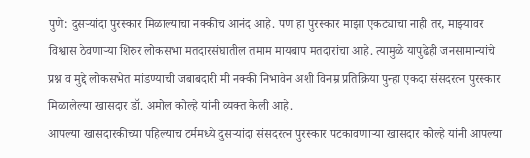पुणे: दुसऱ्यांदा पुरस्कार मिळाल्याचा नक्कीच आनंद आहे. पण हा पुरस्कार माझा एकट्याचा नाही तर, माझ्यावर विश्वास ठेवणाऱ्या शिरुर लोकसभा मतदारसंघातील तमाम मायबाप मतदारांचा आहे. त्यामुळे यापुढेही जनसामान्यांचे प्रश्न व मुद्दे लोकसभेत मांडण्याची जबाबदारी मी नक्की निभावेन अशी विनम्र प्रतिक्रिया पुन्हा एकदा संसदरत्न पुरस्कार मिळालेल्या खासदार डॉ. अमोल कोल्हे यांनी व्यक्त केली आहे.
आपल्या खासदारकीच्या पहिल्याच टर्ममध्ये दुसऱ्यांदा संसदरत्न पुरस्कार पटकावणाऱ्या खासदार कोल्हे यांनी आपल्या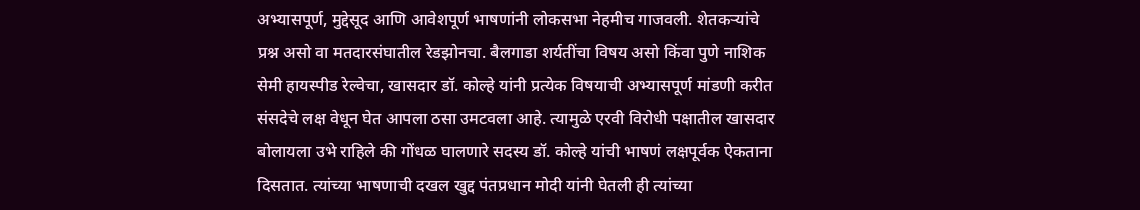अभ्यासपूर्ण, मुद्देसूद आणि आवेशपूर्ण भाषणांनी लोकसभा नेहमीच गाजवली. शेतकऱ्यांचे प्रश्न असो वा मतदारसंघातील रेडझोनचा. बैलगाडा शर्यतींचा विषय असो किंवा पुणे नाशिक सेमी हायस्पीड रेल्वेचा, खासदार डॉ. कोल्हे यांनी प्रत्येक विषयाची अभ्यासपूर्ण मांडणी करीत संसदेचे लक्ष वेधून घेत आपला ठसा उमटवला आहे. त्यामुळे एरवी विरोधी पक्षातील खासदार बोलायला उभे राहिले की गोंधळ घालणारे सदस्य डॉ. कोल्हे यांची भाषणं लक्षपूर्वक ऐकताना दिसतात. त्यांच्या भाषणाची दखल खुद्द पंतप्रधान मोदी यांनी घेतली ही त्यांच्या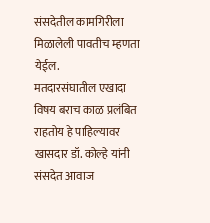संसदेतील कामगिरीला मिळालेली पावतीच म्हणता येईल.
मतदारसंघातील एखादा विषय बराच काळ प्रलंबित राहतोय हे पाहिल्यावर खासदार डॉ. कोल्हे यांनी संसदेत आवाज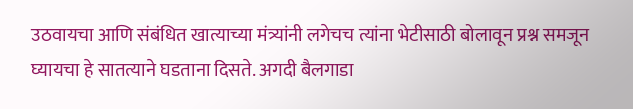उठवायचा आणि संबंधित खात्याच्या मंत्र्यांनी लगेचच त्यांना भेटीसाठी बोलावून प्रश्न समजून घ्यायचा हे सातत्याने घडताना दिसते. अगदी बैलगाडा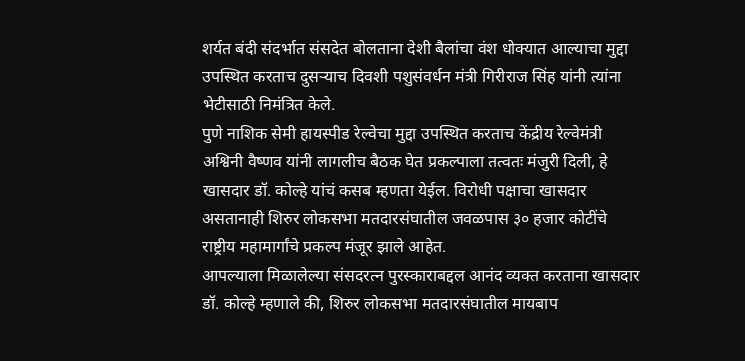शर्यत बंदी संदर्भात संसदेत बोलताना देशी बैलांचा वंश धोक्यात आल्याचा मुद्दा उपस्थित करताच दुसऱ्याच दिवशी पशुसंवर्धन मंत्री गिरीराज सिंह यांनी त्यांना भेटीसाठी निमंत्रित केले.
पुणे नाशिक सेमी हायस्पीड रेल्वेचा मुद्दा उपस्थित करताच केंद्रीय रेल्वेमंत्री अश्विनी वैष्णव यांनी लागलीच बैठक घेत प्रकल्पाला तत्वतः मंजुरी दिली, हे खासदार डॉ. कोल्हे यांचं कसब म्हणता येईल. विरोधी पक्षाचा खासदार असतानाही शिरुर लोकसभा मतदारसंघातील जवळपास ३० हजार कोटींचे राष्ट्रीय महामार्गांचे प्रकल्प मंजूर झाले आहेत.
आपल्याला मिळालेल्या संसदरत्न पुरस्काराबद्दल आनंद व्यक्त करताना खासदार डॉ. कोल्हे म्हणाले की, शिरुर लोकसभा मतदारसंघातील मायबाप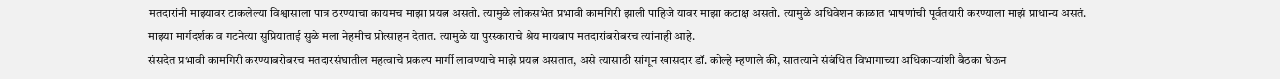मतदारांनी माझ्यावर टाकलेल्या विश्वासाला पात्र ठरण्याचा कायमच माझा प्रयत्न असतो. त्यामुळे लोकसभेत प्रभावी कामगिरी झाली पाहिजे यावर माझा कटाक्ष असतो. त्यामुळे अधिवेशन काळात भाषणांची पूर्वतयारी करण्याला माझं प्राधान्य असतं. माझ्या मार्गदर्शक व गटनेत्या सुप्रियाताई सुळे मला नेहमीच प्रोत्साहन देतात. त्यामुळे या पुरस्काराचे श्रेय मायबाप मतदारांबरोबरच त्यांनाही आहे.
संसदेत प्रभावी कामगिरी करण्याबरोबरच मतदारसंघातील महत्वाचे प्रकल्प मार्गी लावण्याचे माझे प्रयत्न असतात, असे त्यासाठी सांगून खासदार डॉ. कोल्हे म्हणाले की, सातत्याने संबंधित विभागाच्या अधिकाऱ्यांशी बैठका घेऊन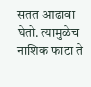सतत आढावा घेतो. त्यामुळेच नाशिक फाटा ते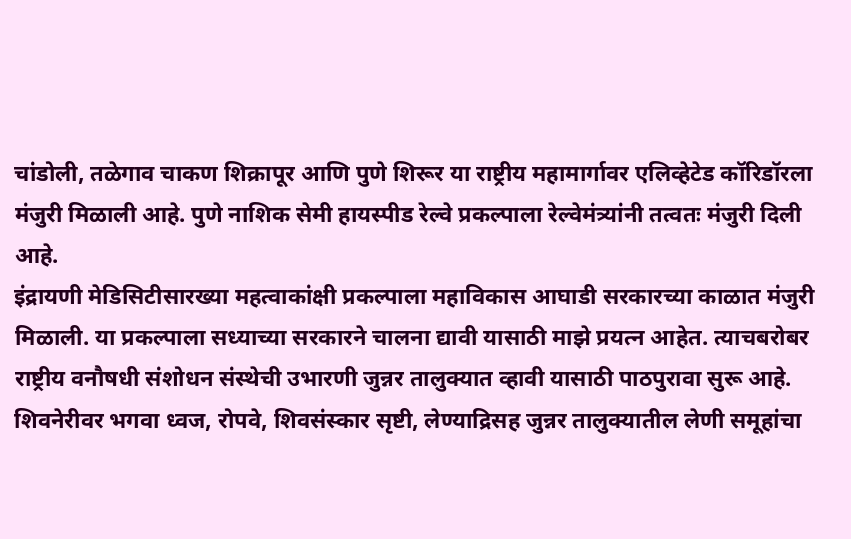चांडोली, तळेगाव चाकण शिक्रापूर आणि पुणे शिरूर या राष्ट्रीय महामार्गावर एलिव्हेटेड कॉरिडॉरला मंजुरी मिळाली आहे. पुणे नाशिक सेमी हायस्पीड रेल्वे प्रकल्पाला रेल्वेमंत्र्यांनी तत्वतः मंजुरी दिली आहे.
इंद्रायणी मेडिसिटीसारख्या महत्वाकांक्षी प्रकल्पाला महाविकास आघाडी सरकारच्या काळात मंजुरी मिळाली. या प्रकल्पाला सध्याच्या सरकारने चालना द्यावी यासाठी माझे प्रयत्न आहेत. त्याचबरोबर राष्ट्रीय वनौषधी संशोधन संस्थेची उभारणी जुन्नर तालुक्यात व्हावी यासाठी पाठपुरावा सुरू आहे. शिवनेरीवर भगवा ध्वज, रोपवे, शिवसंस्कार सृष्टी, लेण्याद्रिसह जुन्नर तालुक्यातील लेणी समूहांचा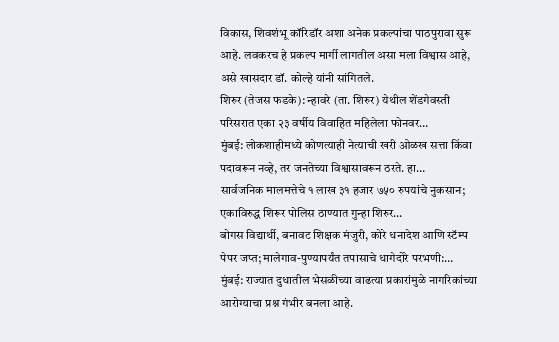विकास, शिवशंभू कॉरिडॉर अशा अनेक प्रकल्पांचा पाठपुरावा सुरू आहे. लवकरच हे प्रकल्प मार्गी लागतील असा मला विश्वास आहे, असे खासदार डॉ. कोल्हे यांनी सांगितले.
शिरुर (तेजस फडके): न्हावरे (ता. शिरुर) येथील शेंडगेवस्ती परिसरात एका २३ वर्षीय विवाहित महिलेला फोनवर…
मुंबई: लोकशाहीमध्ये कोणत्याही नेत्याची खरी ओळख सत्ता किंवा पदावरून नव्हे, तर जनतेच्या विश्वासावरून ठरते. हा…
सार्वजनिक मालमत्तेचे १ लाख ३१ हजार ७५० रुपयांचे नुकसान; एकाविरुद्ध शिरूर पोलिस ठाण्यात गुन्हा शिरुर…
बोगस विद्यार्थी, बनावट शिक्षक मंजुरी, कोरे धनादेश आणि स्टॅम्प पेपर जप्त; मालेगाव-पुण्यापर्यंत तपासाचे धागेदोरे परभणी:…
मुंबई: राज्यात दुधातील भेसळीच्या वाढत्या प्रकारांमुळे नागरिकांच्या आरोग्याचा प्रश्न गंभीर बनला आहे.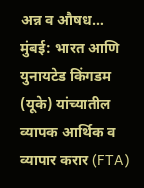अन्न व औषध…
मुंबई: भारत आणि युनायटेड किंगडम (यूके) यांच्यातील व्यापक आर्थिक व व्यापार करार (FTA)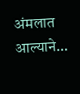अंमलात आल्याने…